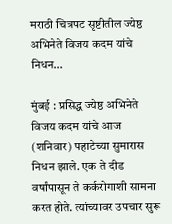मराठी चित्रपट सृष्टीतील ज्येष्ठ अभिनेते विजय कदम यांचे निधन…

मुंबई : प्रसिद्ध ज्येष्ठ अभिनेते विजय कदम यांचे आज (शनिवार) पहाटेच्या सुमारास निधन झाले. एक ते दीड वर्षांपासून ते कर्करोगाशी सामना करत होते. त्यांच्यावर उपचार सुरू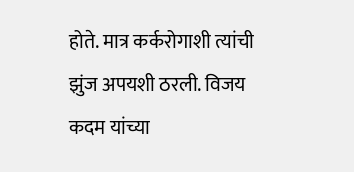होते. मात्र कर्करोगाशी त्यांची झुंज अपयशी ठरली. विजय कदम यांच्या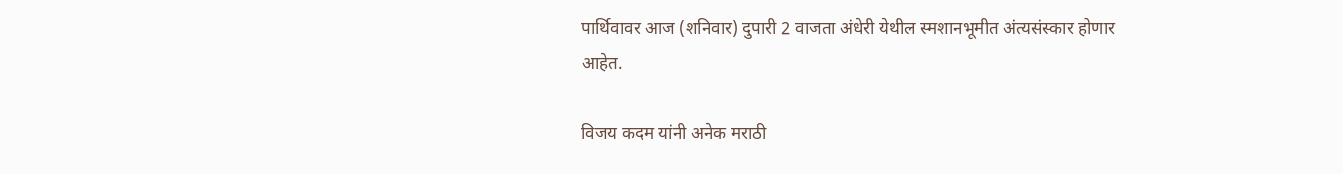पार्थिवावर आज (शनिवार) दुपारी 2 वाजता अंधेरी येथील स्मशानभूमीत अंत्यसंस्कार होणार आहेत.

विजय कदम यांनी अनेक मराठी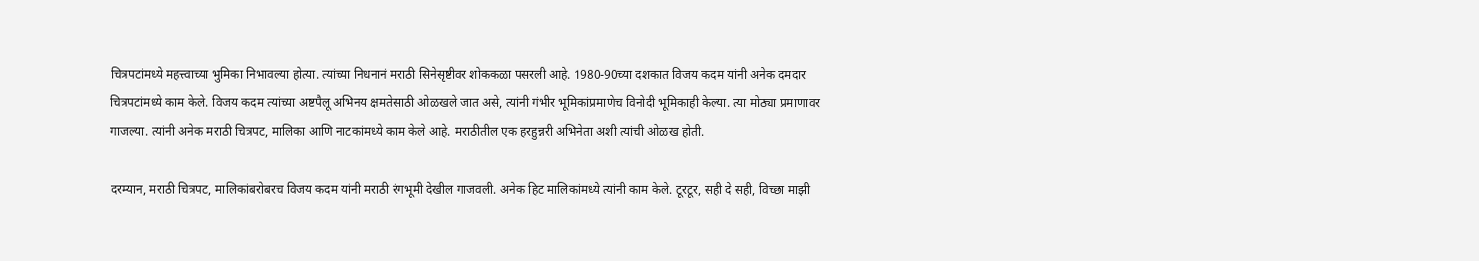चित्रपटांमध्ये महत्त्वाच्या भुमिका निभावल्या होत्या. त्यांच्या निधनानं मराठी सिनेसृष्टीवर शोककळा पसरली आहे. 1980-90च्या दशकात विजय कदम यांनी अनेक दमदार चित्रपटांमध्ये काम केले. विजय कदम त्यांच्या अष्टपैलू अभिनय क्षमतेसाठी ओळखले जात असे, त्यांनी गंभीर भूमिकांप्रमाणेच विनोदी भूमिकाही केल्या. त्या मोठ्या प्रमाणावर गाजल्या. त्यांनी अनेक मराठी चित्रपट, मालिका आणि नाटकांमध्ये काम केले आहे. मराठीतील एक हरहुन्नरी अभिनेता अशी त्यांची ओळख होती.

दरम्यान, मराठी चित्रपट, मालिकांबरोबरच विजय कदम यांनी मराठी रंगभूमी देखील गाजवली. अनेक हिट मालिकांमध्ये त्यांनी काम केले. टूरटूर, सही दे सही, विच्छा माझी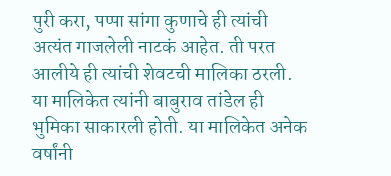पुरी करा, पप्पा सांगा कुणाचे ही त्यांची अत्यंत गाजलेली नाटकं आहेत. ती परत आलीये ही त्यांची शेवटची मालिका ठरली. या मालिकेत त्यांनी बाबुराव तांडेल ही भुमिका साकारली होती. या मालिकेत अनेक वर्षांनी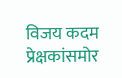विजय कदम प्रेक्षकांसमोर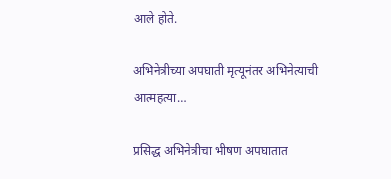आले होते.

अभिनेत्रीच्या अपघाती मृत्यूनंतर अभिनेत्याची आत्महत्या…

प्रसिद्ध अभिनेत्रीचा भीषण अपघातात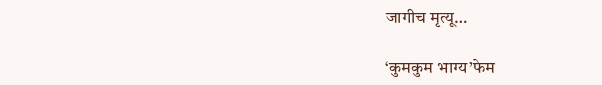जागीच मृत्यू…

‘कुमकुम भाग्य’फेम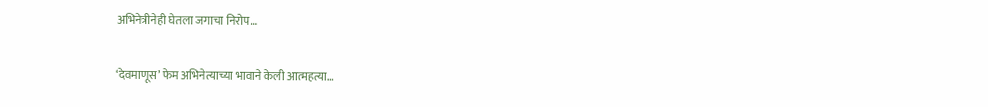अभिनेत्रीनेही घेतला जगाचा निरोप…

‘देवमाणूस’ फेम अभिनेत्याच्या भावाने केली आत्महत्या…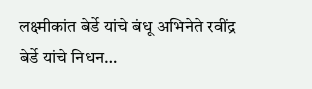लक्ष्मीकांत बेर्डे यांचे बंधू अभिनेते रवींद्र बेर्डे यांचे निधन…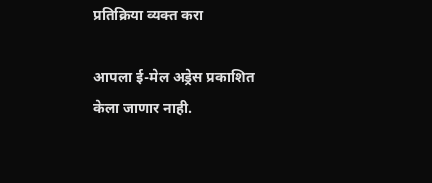प्रतिक्रिया व्यक्त करा

आपला ई-मेल अड्रेस प्रकाशित केला जाणार नाही.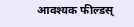आवश्यक फील्डस्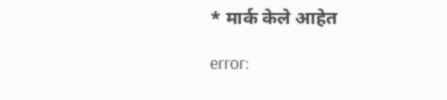* मार्क केले आहेत

error: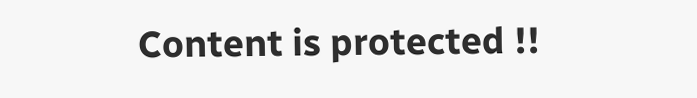Content is protected !!